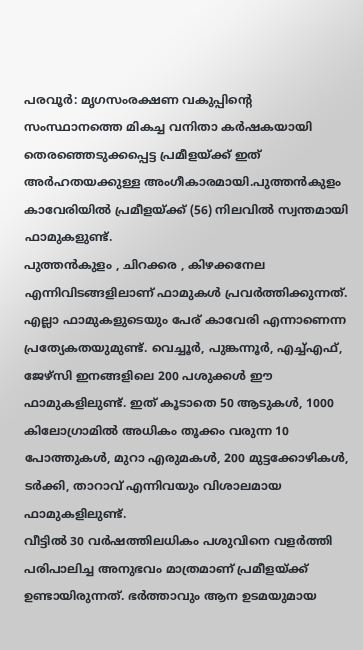പരവൂർ: മൃഗസംരക്ഷണ വകുപ്പിന്റെ സംസ്ഥാനത്തെ മികച്ച വനിതാ കർഷകയായി തെരഞ്ഞെടുക്കപ്പെട്ട പ്രമീളയ്ക്ക് ഇത് അർഹതയക്കുള്ള അംഗീകാരമായി.പുത്തൻകുളം കാവേരിയിൽ പ്രമീളയ്ക്ക് (56) നിലവിൽ സ്വന്തമായി ഫാമുകളുണ്ട്.
പുത്തൻകുളം , ചിറക്കര , കിഴക്കനേല എന്നിവിടങ്ങളിലാണ് ഫാമുകൾ പ്രവർത്തിക്കുന്നത്. എല്ലാ ഫാമുകളുടെയും പേര് കാവേരി എന്നാണെന്ന പ്രത്യേകതയുമുണ്ട്. വെച്ചൂർ, പുങ്കന്നൂർ, എച്ച്എഫ്, ജേഴ്സി ഇനങ്ങളിലെ 200 പശുക്കൾ ഈ ഫാമുകളിലുണ്ട്. ഇത് കൂടാതെ 50 ആടുകൾ, 1000 കിലോഗ്രാമിൽ അധികം തൂക്കം വരുന്ന 10 പോത്തുകൾ, മുറാ എരുമകൾ, 200 മുട്ടക്കോഴികൾ, ടർക്കി, താറാവ് എന്നിവയും വിശാലമായ ഫാമുകളിലുണ്ട്.
വീട്ടിൽ 30 വർഷത്തിലധികം പശുവിനെ വളർത്തി പരിപാലിച്ച അനുഭവം മാത്രമാണ് പ്രമീളയ്ക്ക് ഉണ്ടായിരുന്നത്. ഭർത്താവും ആന ഉടമയുമായ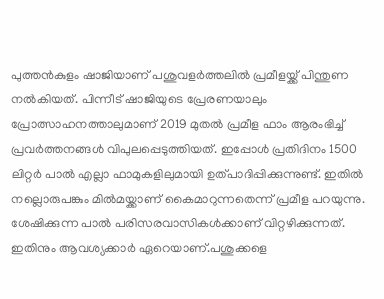പുത്തൻകുളം ഷാജിയാണ് പശുവളർത്തലിൽ പ്രമീളയ്ക്ക് പിന്തുണ നൽകിയത്. പിന്നീട് ഷാജിയുടെ പ്രേരണയാലും പ്രോത്സാഹനത്താലുമാണ് 2019 മുതൽ പ്രമീള ഫാം ആരംഭിച്ച് പ്രവർത്തനങ്ങൾ വിപുലപ്പെടുത്തിയത്. ഇപ്പോൾ പ്രതിദിനം 1500 ലിറ്റർ പാൽ എല്ലാ ഫാമുകളിലുമായി ഉത്പാദിപ്പിക്കുന്നുണ്ട്. ഇതിൽ നല്ലൊരുപങ്കും മിൽമയ്ക്കാണ് കൈമാറുന്നതെന്ന് പ്രമീള പറയുന്നു.
ശേഷിക്കുന്ന പാൽ പരിസരവാസികൾക്കാണ് വിറ്റഴിക്കുന്നത്. ഇതിനും ആവശ്യക്കാർ ഏറെയാണ്.പശുക്കളെ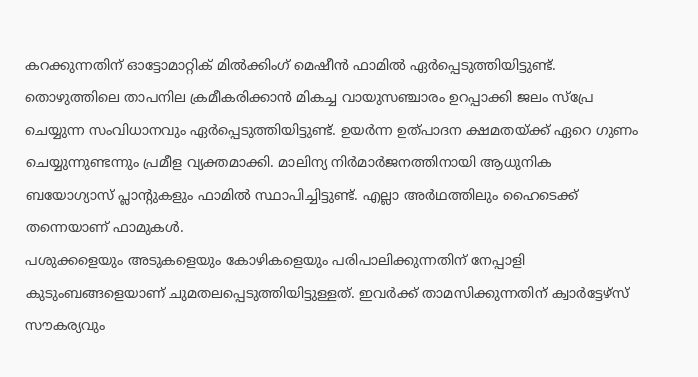കറക്കുന്നതിന് ഓട്ടോമാറ്റിക് മിൽക്കിംഗ് മെഷീൻ ഫാമിൽ ഏർപ്പെടുത്തിയിട്ടുണ്ട്. തൊഴുത്തിലെ താപനില ക്രമീകരിക്കാൻ മികച്ച വായുസഞ്ചാരം ഉറപ്പാക്കി ജലം സ്പ്രേ ചെയ്യുന്ന സംവിധാനവും ഏർപ്പെടുത്തിയിട്ടുണ്ട്. ഉയർന്ന ഉത്പാദന ക്ഷമതയ്ക്ക് ഏറെ ഗുണം ചെയ്യുന്നുണ്ടന്നും പ്രമീള വ്യക്തമാക്കി. മാലിന്യ നിർമാർജനത്തിനായി ആധുനിക ബയോഗ്യാസ് പ്ലാന്റുകളും ഫാമിൽ സ്ഥാപിച്ചിട്ടുണ്ട്. എല്ലാ അർഥത്തിലും ഹൈടെക്ക് തന്നെയാണ് ഫാമുകൾ.
പശുക്കളെയും അടുകളെയും കോഴികളെയും പരിപാലിക്കുന്നതിന് നേപ്പാളി കുടുംബങ്ങളെയാണ് ചുമതലപ്പെടുത്തിയിട്ടുള്ളത്. ഇവർക്ക് താമസിക്കുന്നതിന് ക്വാർട്ടേഴ്സ് സൗകര്യവും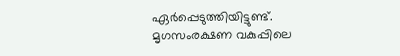ഏർപ്പെടുത്തിയിട്ടുണ്ട്. മൃഗസംരക്ഷണ വകുപ്പിലെ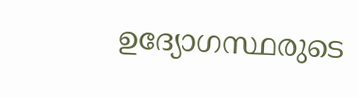ഉദ്യോഗസ്ഥരുടെ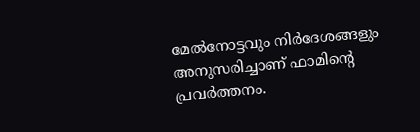മേൽനോട്ടവും നിർദേശങ്ങളും അനുസരിച്ചാണ് ഫാമിന്റെ പ്രവർത്തനം.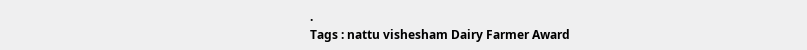.
Tags : nattu vishesham Dairy Farmer Award